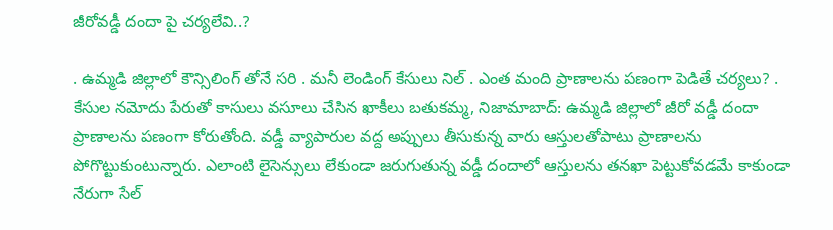జీరోవడ్డీ దందా పై చర్యలేవి..?

. ఉమ్మడి జిల్లాలో కౌన్సిలింగ్ తోనే సరి . మనీ లెండింగ్ కేసులు నిల్ . ఎంత మంది ప్రాణాలను పణంగా పెడితే చర్యలు? . కేసుల నమోదు పేరుతో కాసులు వసూలు చేసిన ఖాకీలు బతుకమ్మ, నిజామాబాద్: ఉమ్మడి జిల్లాలో జీరో వడ్డీ దందా ప్రాణాలను పణంగా కోరుతోంది. వడ్డీ వ్యాపారుల వద్ద అప్పులు తీసుకున్న వారు ఆస్తులతోపాటు ప్రాణాలను పోగొట్టుకుంటున్నారు. ఎలాంటి లైసెన్సులు లేకుండా జరుగుతున్న వడ్డీ దందాలో ఆస్తులను తనఖా పెట్టుకోవడమే కాకుండా నేరుగా సేల్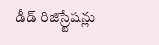డీడ్ రిజిస్ర్టేషన్లు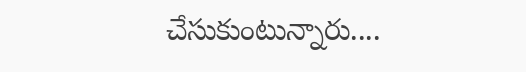చేసుకుంటున్నారు....